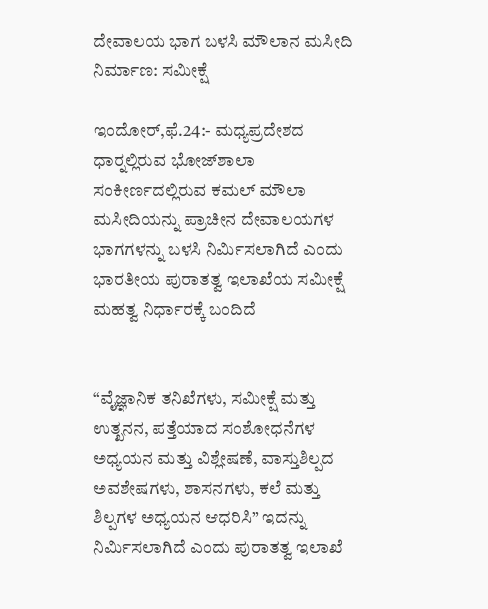ದೇವಾಲಯ ಭಾಗ ಬಳಸಿ ಮೌಲಾನ ಮಸೀದಿ ನಿರ್ಮಾಣ: ಸಮೀಕ್ಷೆ

ಇಂದೋರ್,ಫೆ.24:- ಮಧ್ಯಪ್ರದೇಶದ ಧಾರ್‍ನಲ್ಲಿರುವ ಭೋಜ್‍ಶಾಲಾ ಸಂಕೀರ್ಣದಲ್ಲಿರುವ ಕಮಲ್ ಮೌಲಾ ಮಸೀದಿಯನ್ನು ಪ್ರಾಚೀನ ದೇವಾಲಯಗಳ ಭಾಗಗಳನ್ನು ಬಳಸಿ ನಿರ್ಮಿಸಲಾಗಿದೆ ಎಂದು ಭಾರತೀಯ ಪುರಾತತ್ವ ಇಲಾಖೆಯ ಸಮೀಕ್ಷೆ ಮಹತ್ವ ನಿರ್ಧಾರಕ್ಕೆ ಬಂದಿದೆ


“ವೈಜ್ಞಾನಿಕ ತನಿಖೆಗಳು, ಸಮೀಕ್ಷೆ ಮತ್ತು ಉತ್ಖನನ, ಪತ್ತೆಯಾದ ಸಂಶೋಧನೆಗಳ ಅಧ್ಯಯನ ಮತ್ತು ವಿಶ್ಲೇಷಣೆ, ವಾಸ್ತುಶಿಲ್ಪದ ಅವಶೇಷಗಳು, ಶಾಸನಗಳು, ಕಲೆ ಮತ್ತು ಶಿಲ್ಪಗಳ ಅಧ್ಯಯನ ಆಧರಿಸಿ” ಇದನ್ನು ನಿರ್ಮಿಸಲಾಗಿದೆ ಎಂದು ಪುರಾತತ್ವ ಇಲಾಖೆ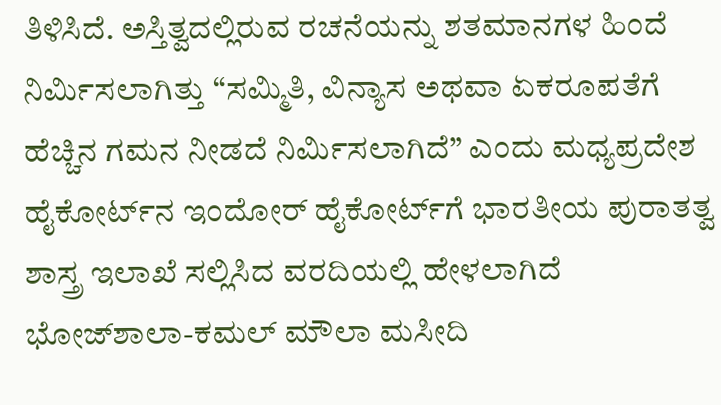ತಿಳಿಸಿದೆ. ಅಸ್ತಿತ್ವದಲ್ಲಿರುವ ರಚನೆಯನ್ನು ಶತಮಾನಗಳ ಹಿಂದೆ ನಿರ್ಮಿಸಲಾಗಿತ್ತು “ಸಮ್ಮಿತಿ, ವಿನ್ಯಾಸ ಅಥವಾ ಏಕರೂಪತೆಗೆ ಹೆಚ್ಚಿನ ಗಮನ ನೀಡದೆ ನಿರ್ಮಿಸಲಾಗಿದೆ” ಎಂದು ಮಧ್ಯಪ್ರದೇಶ ಹೈಕೋರ್ಟ್‍ನ ಇಂದೋರ್ ಹೈಕೋರ್ಟ್‍ಗೆ ಭಾರತೀಯ ಪುರಾತತ್ವ ಶಾಸ್ತ್ರ ಇಲಾಖೆ ಸಲ್ಲಿಸಿದ ವರದಿಯಲ್ಲಿ ಹೇಳಲಾಗಿದೆ
ಭೋಜ್‍ಶಾಲಾ-ಕಮಲ್ ಮೌಲಾ ಮಸೀದಿ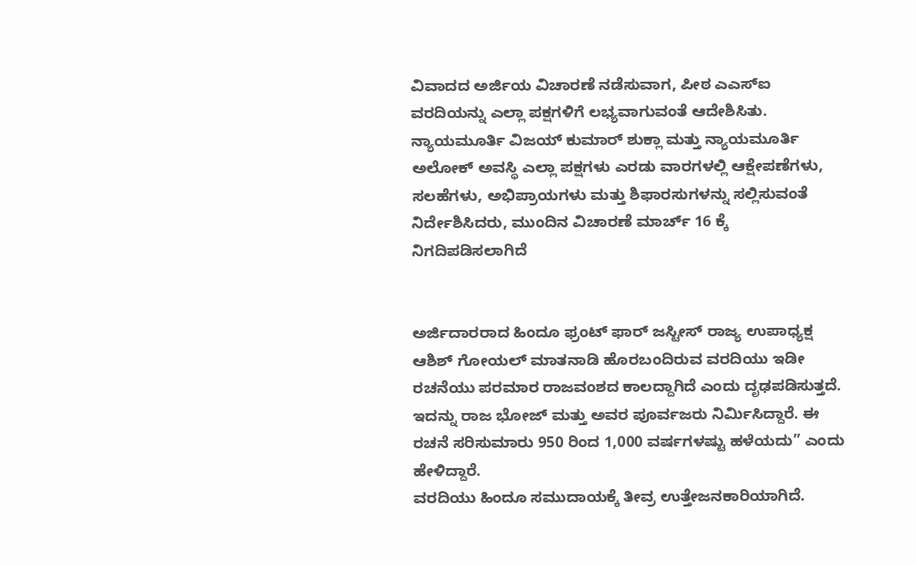ವಿವಾದದ ಅರ್ಜಿಯ ವಿಚಾರಣೆ ನಡೆಸುವಾಗ, ಪೀಠ ಎಎಸ್‍ಐ ವರದಿಯನ್ನು ಎಲ್ಲಾ ಪಕ್ಷಗಳಿಗೆ ಲಭ್ಯವಾಗುವಂತೆ ಆದೇಶಿಸಿತು. ನ್ಯಾಯಮೂರ್ತಿ ವಿಜಯ್ ಕುಮಾರ್ ಶುಕ್ಲಾ ಮತ್ತು ನ್ಯಾಯಮೂರ್ತಿ ಅಲೋಕ್ ಅವಸ್ಥಿ ಎಲ್ಲಾ ಪಕ್ಷಗಳು ಎರಡು ವಾರಗಳಲ್ಲಿ ಆಕ್ಷೇಪಣೆಗಳು, ಸಲಹೆಗಳು, ಅಭಿಪ್ರಾಯಗಳು ಮತ್ತು ಶಿಫಾರಸುಗಳನ್ನು ಸಲ್ಲಿಸುವಂತೆ ನಿರ್ದೇಶಿಸಿದರು, ಮುಂದಿನ ವಿಚಾರಣೆ ಮಾರ್ಚ್ 16 ಕ್ಕೆ ನಿಗದಿಪಡಿಸಲಾಗಿದೆ


ಅರ್ಜಿದಾರರಾದ ಹಿಂದೂ ಫ್ರಂಟ್ ಫಾರ್ ಜಸ್ಟೀಸ್ ರಾಜ್ಯ ಉಪಾಧ್ಯಕ್ಷ ಆಶಿಶ್ ಗೋಯಲ್ ಮಾತನಾಡಿ ಹೊರಬಂದಿರುವ ವರದಿಯು ಇಡೀ ರಚನೆಯು ಪರಮಾರ ರಾಜವಂಶದ ಕಾಲದ್ದಾಗಿದೆ ಎಂದು ದೃಢಪಡಿಸುತ್ತದೆ. ಇದನ್ನು ರಾಜ ಭೋಜ್ ಮತ್ತು ಅವರ ಪೂರ್ವಜರು ನಿರ್ಮಿಸಿದ್ದಾರೆ. ಈ ರಚನೆ ಸರಿಸುಮಾರು 950 ರಿಂದ 1,000 ವರ್ಷಗಳಷ್ಟು ಹಳೆಯದು” ಎಂದು ಹೇಳಿದ್ದಾರೆ.
ವರದಿಯು ಹಿಂದೂ ಸಮುದಾಯಕ್ಕೆ ತೀವ್ರ ಉತ್ತೇಜನಕಾರಿಯಾಗಿದೆ.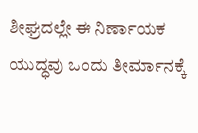ಶೀಘ್ರದಲ್ಲೇ ಈ ನಿರ್ಣಾಯಕ ಯುದ್ಧವು ಒಂದು ತೀರ್ಮಾನಕ್ಕೆ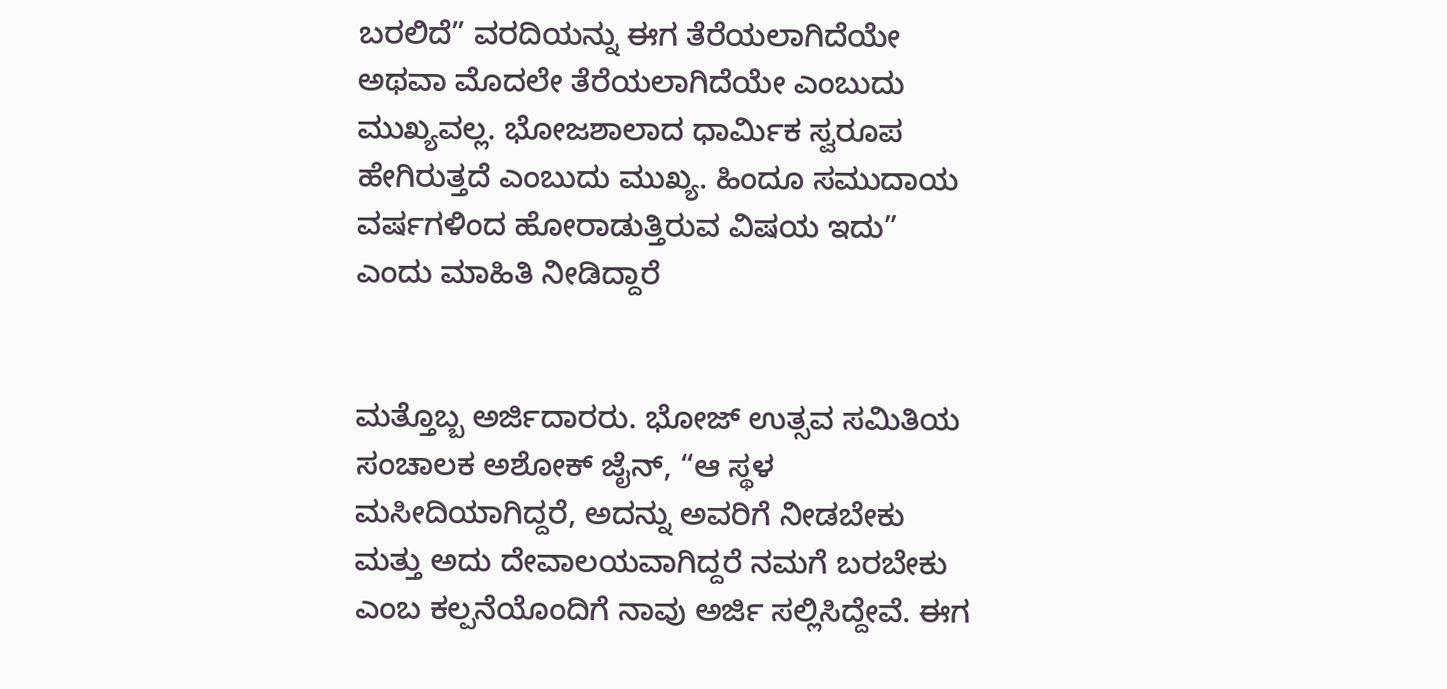ಬರಲಿದೆ” ವರದಿಯನ್ನು ಈಗ ತೆರೆಯಲಾಗಿದೆಯೇ ಅಥವಾ ಮೊದಲೇ ತೆರೆಯಲಾಗಿದೆಯೇ ಎಂಬುದು ಮುಖ್ಯವಲ್ಲ. ಭೋಜಶಾಲಾದ ಧಾರ್ಮಿಕ ಸ್ವರೂಪ ಹೇಗಿರುತ್ತದೆ ಎಂಬುದು ಮುಖ್ಯ. ಹಿಂದೂ ಸಮುದಾಯ ವರ್ಷಗಳಿಂದ ಹೋರಾಡುತ್ತಿರುವ ವಿಷಯ ಇದು” ಎಂದು ಮಾಹಿತಿ ನೀಡಿದ್ದಾರೆ


ಮತ್ತೊಬ್ಬ ಅರ್ಜಿದಾರರು. ಭೋಜ್ ಉತ್ಸವ ಸಮಿತಿಯ ಸಂಚಾಲಕ ಅಶೋಕ್ ಜೈನ್, “ಆ ಸ್ಥಳ ಮಸೀದಿಯಾಗಿದ್ದರೆ, ಅದನ್ನು ಅವರಿಗೆ ನೀಡಬೇಕು ಮತ್ತು ಅದು ದೇವಾಲಯವಾಗಿದ್ದರೆ ನಮಗೆ ಬರಬೇಕು ಎಂಬ ಕಲ್ಪನೆಯೊಂದಿಗೆ ನಾವು ಅರ್ಜಿ ಸಲ್ಲಿಸಿದ್ದೇವೆ. ಈಗ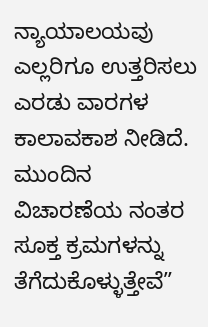ನ್ಯಾಯಾಲಯವು ಎಲ್ಲರಿಗೂ ಉತ್ತರಿಸಲು ಎರಡು ವಾರಗಳ ಕಾಲಾವಕಾಶ ನೀಡಿದೆ. ಮುಂದಿನ ವಿಚಾರಣೆಯ ನಂತರ ಸೂಕ್ತ ಕ್ರಮಗಳನ್ನು ತೆಗೆದುಕೊಳ್ಳುತ್ತೇವೆ”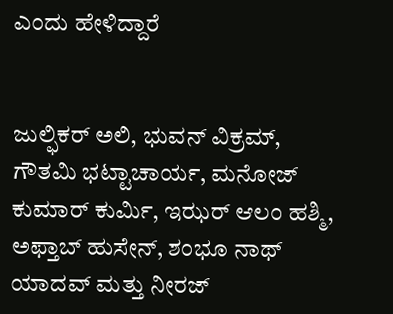ಎಂದು ಹೇಳಿದ್ದಾರೆ


ಜುಲ್ಫಿಕರ್ ಅಲಿ, ಭುವನ್ ವಿಕ್ರಮ್, ಗೌತಮಿ ಭಟ್ಟಾಚಾರ್ಯ, ಮನೋಜ್ ಕುಮಾರ್ ಕುರ್ಮಿ, ಇಝರ್ ಆಲಂ ಹಶ್ಮಿ, ಅಫ್ತಾಬ್ ಹುಸೇನ್, ಶಂಭೂ ನಾಥ್ ಯಾದವ್ ಮತ್ತು ನೀರಜ್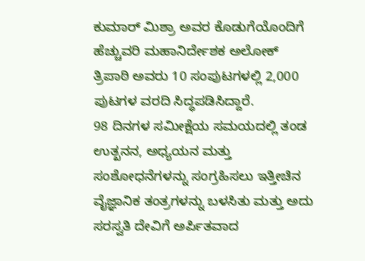ಕುಮಾರ್ ಮಿಶ್ರಾ ಅವರ ಕೊಡುಗೆಯೊಂದಿಗೆ ಹೆಚ್ಚುವರಿ ಮಹಾನಿರ್ದೇಶಕ ಅಲೋಕ್ ತ್ರಿಪಾಠಿ ಅವರು 10 ಸಂಪುಟಗಳಲ್ಲಿ 2,000 ಪುಟಗಳ ವರದಿ ಸಿದ್ಧಪಡಿಸಿದ್ದಾರೆ.
98 ದಿನಗಳ ಸಮೀಕ್ಷೆಯ ಸಮಯದಲ್ಲಿ ತಂಡ ಉತ್ಖನನ, ಅಧ್ಯಯನ ಮತ್ತು ಸಂಶೋಧನೆಗಳನ್ನು ಸಂಗ್ರಹಿಸಲು ಇತ್ತೀಚಿನ ವೈಜ್ಞಾನಿಕ ತಂತ್ರಗಳನ್ನು ಬಳಸಿತು ಮತ್ತು ಅದು ಸರಸ್ವತಿ ದೇವಿಗೆ ಅರ್ಪಿತವಾದ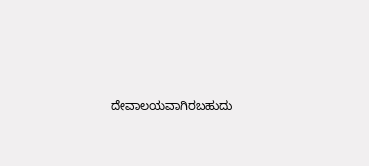ದೇವಾಲಯವಾಗಿರಬಹುದು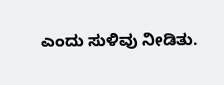ಎಂದು ಸುಳಿವು ನೀಡಿತು.